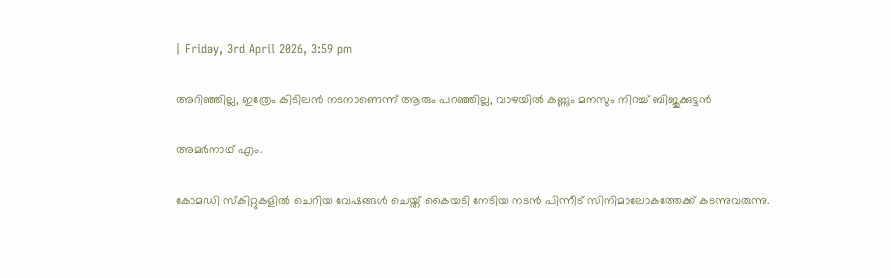| Friday, 3rd April 2026, 3:59 pm

അറിഞ്ഞില്ല, ഇത്രേം കിടിലന്‍ നടനാണെന്ന് ആരും പറഞ്ഞില്ല, വാഴയില്‍ കണ്ണും മനസും നിറച്ച് ബിജുക്കുട്ടന്‍

അമര്‍നാഥ് എം.

കോമഡി സ്‌കിറ്റുകളില്‍ ചെറിയ വേഷങ്ങള്‍ ചെയ്ത് കൈയടി നേടിയ നടന്‍ പിന്നീട് സിനിമാലോകത്തേക്ക് കടന്നുവരുന്നു.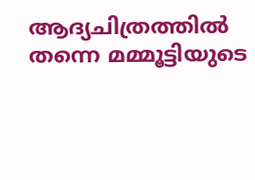ആദ്യചിത്രത്തില്‍ തന്നെ മമ്മൂട്ടിയുടെ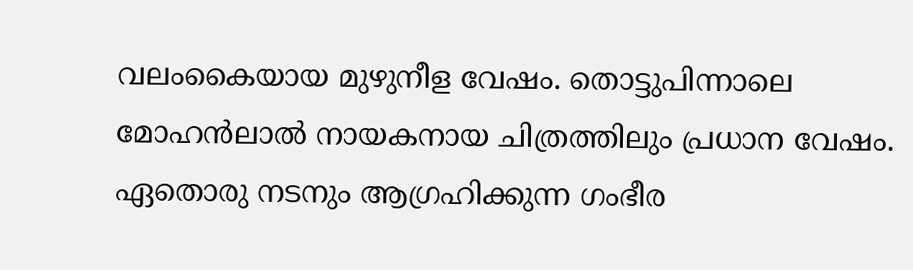വലംകൈയായ മുഴുനീള വേഷം. തൊട്ടുപിന്നാലെ മോഹന്‍ലാല്‍ നായകനായ ചിത്രത്തിലും പ്രധാന വേഷം. ഏതൊരു നടനും ആഗ്രഹിക്കുന്ന ഗംഭീര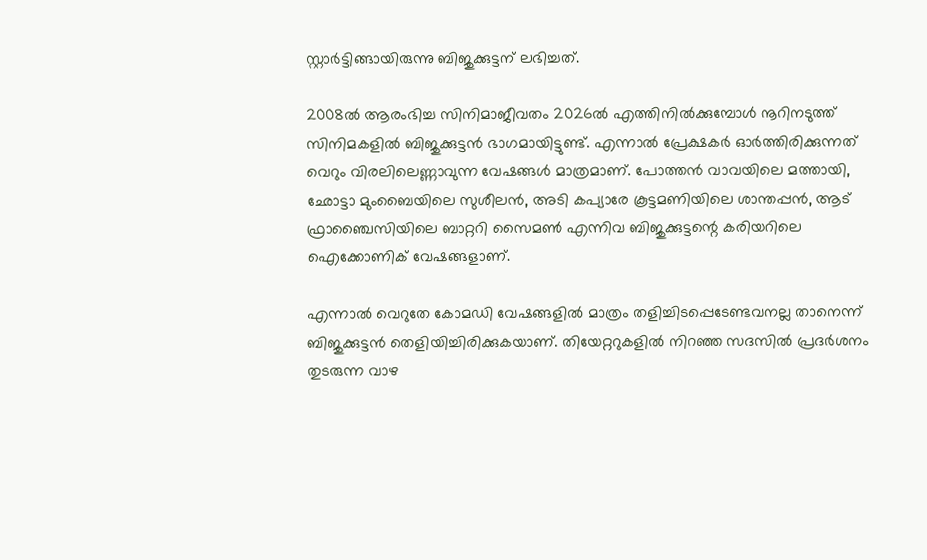സ്റ്റാര്‍ട്ടിങ്ങായിരുന്നു ബിജുക്കുട്ടന് ലഭിച്ചത്.

2008ല്‍ ആരംഭിച്ച സിനിമാജീവതം 2026ല്‍ എത്തിനില്‍ക്കുമ്പോള്‍ നൂറിനടുത്ത് സിനിമകളില്‍ ബിജുക്കുട്ടന്‍ ഭാഗമായിട്ടുണ്ട്. എന്നാല്‍ പ്രേക്ഷകര്‍ ഓര്‍ത്തിരിക്കുന്നത് വെറും വിരലിലെണ്ണാവുന്ന വേഷങ്ങള്‍ മാത്രമാണ്. പോത്തന്‍ വാവയിലെ മത്തായി, ഛോട്ടാ മുംബൈയിലെ സുശീലന്‍, അടി കപ്യാരേ കൂട്ടമണിയിലെ ശാന്തപ്പന്‍, ആട് ഫ്രാഞ്ചൈസിയിലെ ബാറ്ററി സൈമണ്‍ എന്നിവ ബിജുക്കുട്ടന്റെ കരിയറിലെ ഐക്കോണിക് വേഷങ്ങളാണ്.

എന്നാല്‍ വെറുതേ കോമഡി വേഷങ്ങളില്‍ മാത്രം തളിച്ചിടപ്പെടേണ്ടവനല്ല താനെന്ന് ബിജുക്കുട്ടന്‍ തെളിയിച്ചിരിക്കുകയാണ്. തിയേറ്ററുകളില്‍ നിറഞ്ഞ സദസില്‍ പ്രദര്‍ശനം തുടരുന്ന വാഴ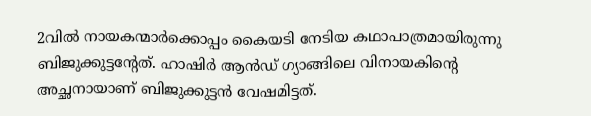2വില്‍ നായകന്മാര്‍ക്കൊപ്പം കൈയടി നേടിയ കഥാപാത്രമായിരുന്നു ബിജുക്കുട്ടന്റേത്. ഹാഷിര്‍ ആന്‍ഡ് ഗ്യാങ്ങിലെ വിനായകിന്റെ അച്ഛനായാണ് ബിജുക്കുട്ടന്‍ വേഷമിട്ടത്.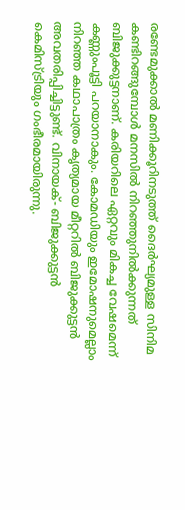രണ്ടേമുക്കാല്‍ മണിക്കൂറിനടുത്ത് ദൈര്‍ഘ്യമുള്ള സിനിമ കണ്ടിറങ്ങുമ്പോള്‍ മനസില്‍ നിറഞ്ഞുനില്‍ക്കുന്നത് ബിജുക്കുട്ടനാണ്. കരിയറിലെ ഏറ്റവും മികച്ച വേഷമെന്ന് കണ്ണുംപൂട്ടി പറയാനാകും. കോമഡിയും ഇമോഷനുമെല്ലാം നിറഞ്ഞ കഥാപാത്രം കൃത്യമായ മീറ്ററില്‍ ബിജുക്കുട്ടന്‍ അവതരിപ്പിച്ചിട്ടുണ്ട്. വിനായക്- ബിജുക്കുട്ടന്‍ കെമിസ്ട്രിയും ഗംഭീരമായിരുന്നു.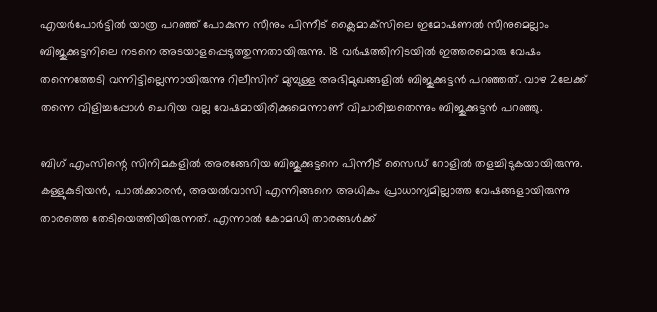എയര്‍പോര്‍ട്ടില്‍ യാത്ര പറഞ്ഞ് പോകുന്ന സീനും പിന്നീട് ക്ലൈമാക്‌സിലെ ഇമോഷണല്‍ സീനുമെല്ലാം ബിജുക്കുട്ടനിലെ നടനെ അടയാളപ്പെടുത്തുന്നതായിരുന്നു. 18 വര്‍ഷത്തിനിടയില്‍ ഇത്തരമൊരു വേഷം തന്നെത്തേടി വന്നിട്ടില്ലെന്നായിരുന്നു റിലീസിന് മുമ്പുള്ള അഭിമുഖങ്ങളില്‍ ബിജുക്കുട്ടന്‍ പറഞ്ഞത്. വാഴ 2ലേക്ക് തന്നെ വിളിച്ചപ്പോള്‍ ചെറിയ വല്ല വേഷമായിരിക്കുമെന്നാണ് വിചാരിച്ചതെന്നും ബിജുക്കുട്ടന്‍ പറഞ്ഞു.

ബിഗ് എംസിന്റെ സിനിമകളില്‍ അരങ്ങേറിയ ബിജുക്കുട്ടനെ പിന്നീട് സൈഡ് റോളില്‍ തളച്ചിടുകയായിരുന്നു. കള്ളുകുടിയന്‍, പാല്‍ക്കാരന്‍, അയല്‍വാസി എന്നിങ്ങനെ അധികം പ്രാധാന്യമില്ലാത്ത വേഷങ്ങളായിരുന്നു താരത്തെ തേടിയെത്തിയിരുന്നത്. എന്നാല്‍ കോമഡി താരങ്ങള്‍ക്ക്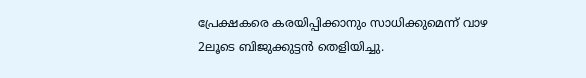പ്രേക്ഷകരെ കരയിപ്പിക്കാനും സാധിക്കുമെന്ന് വാഴ 2ലൂടെ ബിജുക്കുട്ടന്‍ തെളിയിച്ചു.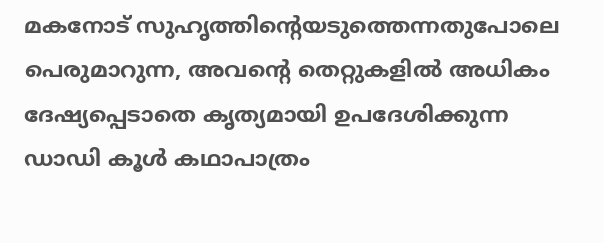മകനോട് സുഹൃത്തിന്റെയടുത്തെന്നതുപോലെ പെരുമാറുന്ന, അവന്റെ തെറ്റുകളില്‍ അധികം ദേഷ്യപ്പെടാതെ കൃത്യമായി ഉപദേശിക്കുന്ന ഡാഡി കൂള്‍ കഥാപാത്രം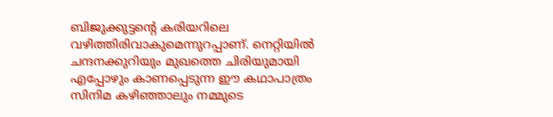ബിജുക്കുട്ടന്റെ കരിയറിലെ വഴിത്തിരിവാകുമെന്നുറപ്പാണ്. നെറ്റിയില്‍ ചന്ദനക്കുറിയും മുഖത്തെ ചിരിയുമായി എപ്പോഴും കാണപ്പെടുന്ന ഈ കഥാപാത്രം സിനിമ കഴിഞ്ഞാലും നമ്മുടെ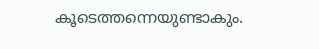കൂടെത്തന്നെയുണ്ടാകും.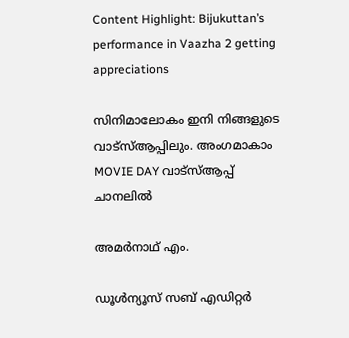Content Highlight: Bijukuttan’s performance in Vaazha 2 getting appreciations

സിനിമാലോകം ഇനി നിങ്ങളുടെ വാട്സ്ആപ്പിലും. അംഗമാകാം MOVIE DAY വാട്സ്ആപ്പ് ചാനലിൽ

അമര്‍നാഥ് എം.

ഡൂള്‍ന്യൂസ് സബ് എഡിറ്റര്‍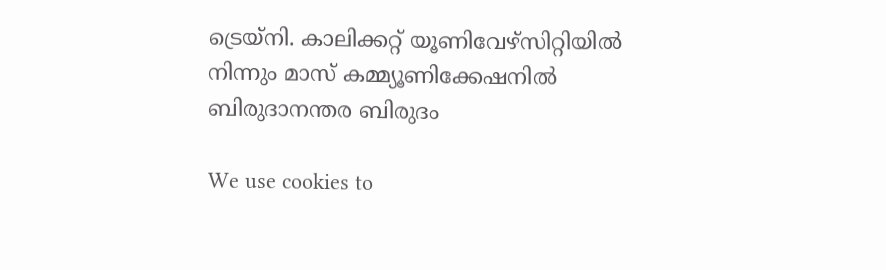ട്രെയ്‌നി. കാലിക്കറ്റ് യൂണിവേഴ്‌സിറ്റിയില്‍ നിന്നും മാസ് കമ്മ്യൂണിക്കേഷനില്‍ ബിരുദാനന്തര ബിരുദം

We use cookies to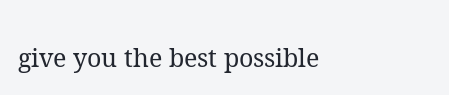give you the best possible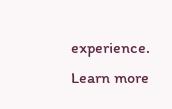experience. Learn more